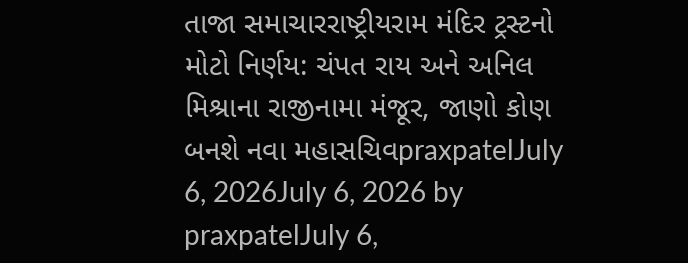તાજા સમાચારરાષ્ટ્રીયરામ મંદિર ટ્રસ્ટનો મોટો નિર્ણય: ચંપત રાય અને અનિલ મિશ્રાના રાજીનામા મંજૂર, જાણો કોણ બનશે નવા મહાસચિવpraxpatelJuly 6, 2026July 6, 2026 by praxpatelJuly 6,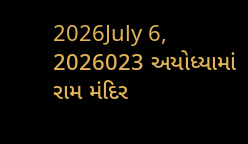2026July 6, 2026023 અયોધ્યામાં રામ મંદિર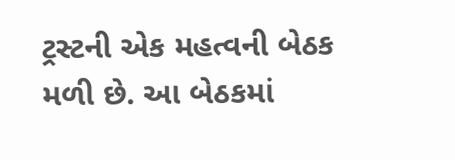ટ્રસ્ટની એક મહત્વની બેઠક મળી છે. આ બેઠકમાં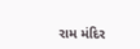રામ મંદિર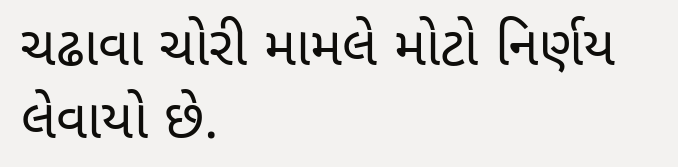ચઢાવા ચોરી મામલે મોટો નિર્ણય લેવાયો છે.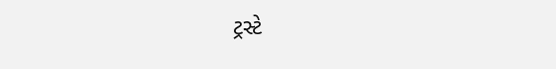ટ્રસ્ટે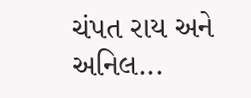ચંપત રાય અને અનિલ...